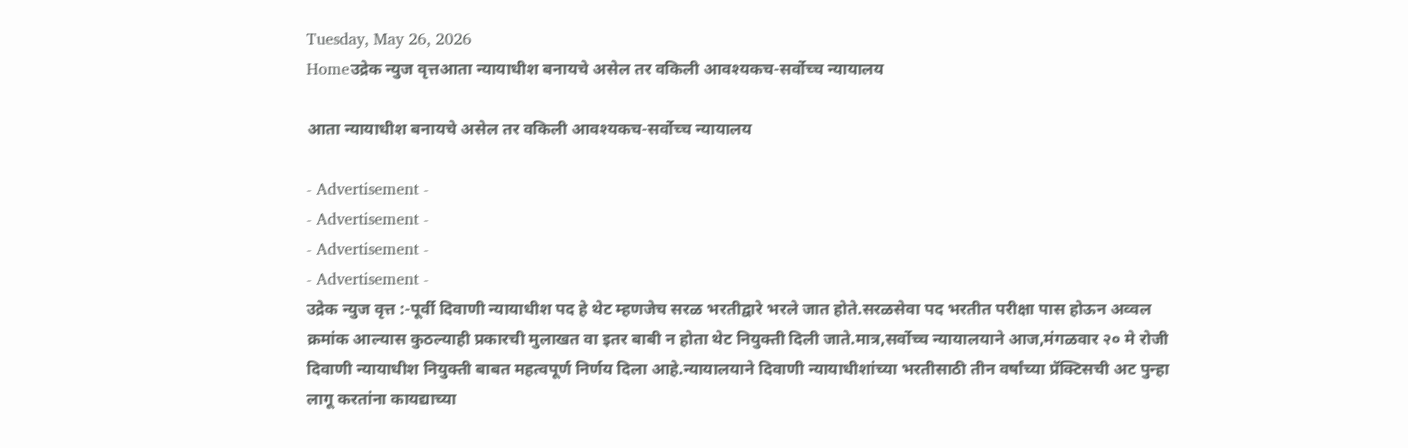Tuesday, May 26, 2026
Homeउद्रेक न्युज वृत्तआता न्यायाधीश बनायचे असेल तर वकिली आवश्यकच-सर्वोच्च न्यायालय

आता न्यायाधीश बनायचे असेल तर वकिली आवश्यकच-सर्वोच्च न्यायालय

- Advertisement -
- Advertisement -
- Advertisement -
- Advertisement -
उद्रेक न्युज वृत्त :-पूर्वी दिवाणी न्यायाधीश पद हे थेट म्हणजेच सरळ भरतीद्वारे भरले जात होते.सरळसेवा पद भरतीत परीक्षा पास होऊन अव्वल क्रमांक आल्यास कुठल्याही प्रकारची मुलाखत वा इतर बाबी न होता थेट नियुक्ती दिली जाते.मात्र,सर्वोच्च न्यायालयाने आज,मंगळवार २० मे रोजी दिवाणी न्यायाधीश नियुक्ती बाबत महत्वपूर्ण निर्णय दिला आहे.न्यायालयाने दिवाणी न्यायाधीशांच्या भरतीसाठी तीन वर्षांच्या प्रॅक्टिसची अट पुन्हा लागू करतांना कायद्याच्या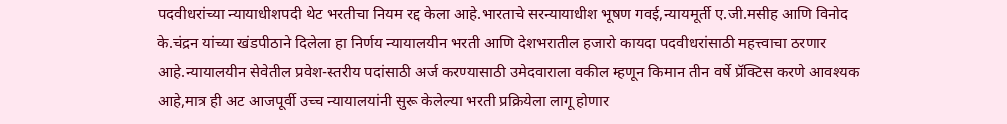पदवीधरांच्या न्यायाधीशपदी थेट भरतीचा नियम रद्द केला आहे.भारताचे सरन्यायाधीश भूषण गवई,न्यायमूर्ती ए.जी.मसीह आणि विनोद के.चंद्रन यांच्या खंडपीठाने दिलेला हा निर्णय न्यायालयीन भरती आणि देशभरातील हजारो कायदा पदवीधरांसाठी महत्त्वाचा ठरणार आहे.न्यायालयीन सेवेतील प्रवेश-स्तरीय पदांसाठी अर्ज करण्यासाठी उमेदवाराला वकील म्हणून किमान तीन वर्षे प्रॅक्टिस करणे आवश्यक आहे,मात्र ही अट आजपूर्वी उच्च न्यायालयांनी सुरू केलेल्या भरती प्रक्रियेला लागू होणार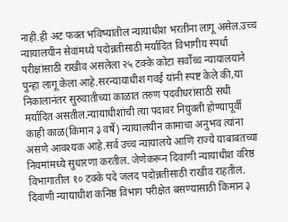नाही.ही अट फक्त भविष्यातील न्यायाधीश भरतींना लागू असेल.उच्च न्यायालयीन सेवांमध्ये पदोन्नतीसाठी मर्यादित विभागीय स्पर्धा परीक्षांसाठी राखीव असलेला २५ टक्के कोटा सर्वोच्च न्यायालयाने पुन्हा लागू केला आहे.सरन्यायाधीश गवई यांनी स्पष्ट केले की,या निकालानंतर सुरुवातीच्या काळात तरुण पदवीधरांसाठी संधी मर्यादित असतील.न्यायाधीशांची त्या पदावर नियुक्ती होण्यापूर्वी काही काळ(किमान ३ वर्षे) न्यायालयीन कामाचा अनुभव त्यांना असणे आवश्यक आहे.सर्व उच्च न्यायालये आणि राज्ये याबाबतच्या नियमांमध्ये सुधारणा करतील. जेणेकरून दिवाणी न्यायाधीश वरिष्ठ विभागातील १० टक्के पदे जलद पदोन्नतीसाठी राखीव राहतील. दिवाणी न्यायाधीश कनिष्ठ विभाग परीक्षेत बसण्यासाठी किमान ३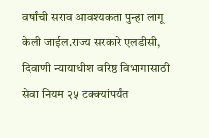वर्षांची सराव आवश्यकता पुन्हा लागू केली जाईल.राज्य सरकारे एलडीसी, दिवाणी न्यायाधीश वरिष्ठ विभागासाठी सेवा नियम २५ टक्क्यांपर्यंत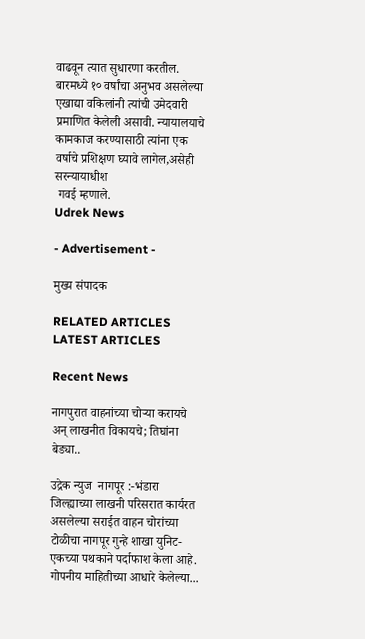वाढवून त्यात सुधारणा करतील. बारमध्ये १० वर्षांचा अनुभव असलेल्या एखाद्या वकिलांनी त्यांची उमेदवारी प्रमाणित केलेली असावी. न्यायालयाचे कामकाज करण्यासाठी त्यांना एक वर्षाचे प्रशिक्षण घ्यावे लागेल,असेही सरन्यायाधीश
 गवई म्हणाले.
Udrek News

- Advertisement -

मुख्य संपादक

RELATED ARTICLES
LATEST ARTICLES

Recent News

नागपुरात वाहनांच्या चोऱ्या करायचे अन् लाखनीत विकायचे; तिघांना बेड्या..

उद्रेक न्युज  नागपूर :-भंडारा जिल्ह्याच्या लाखनी परिसरात कार्यरत असलेल्या सराईत वाहन चोरांच्या टोळीचा नागपूर गुन्हे शाखा युनिट-एकच्या पथकाने पर्दाफाश केला आहे. गोपनीय माहितीच्या आधारे केलेल्या...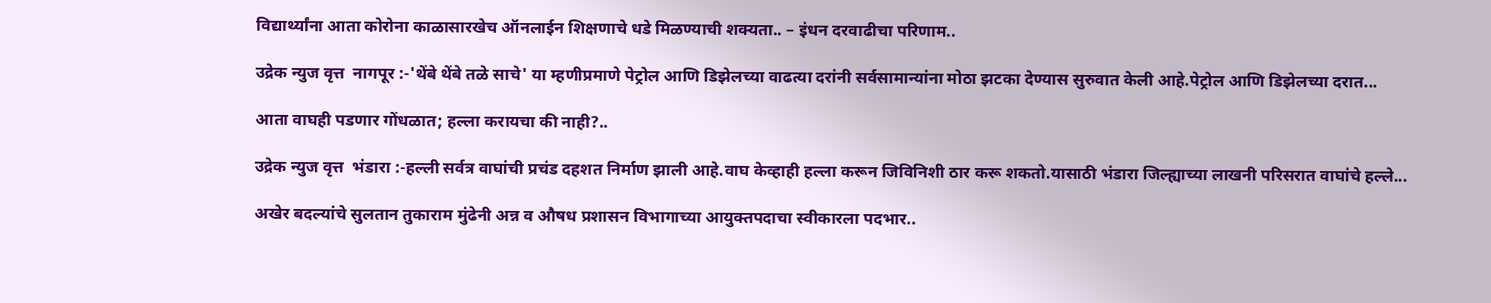विद्यार्थ्यांना आता कोरोना काळासारखेच ऑनलाईन शिक्षणाचे धडे मिळण्याची शक्यता.. – इंधन दरवाढीचा परिणाम..

उद्रेक न्युज वृत्त  नागपूर :-'थेंबे थेंबे तळे साचे' या म्हणीप्रमाणे पेट्रोल आणि डिझेलच्या वाढत्या दरांनी सर्वसामान्यांना मोठा झटका देण्यास सुरुवात केली आहे.पेट्रोल आणि डिझेलच्या दरात...

आता वाघही पडणार गोंधळात; हल्ला करायचा की नाही?..

उद्रेक न्युज वृत्त  भंडारा :-हल्ली सर्वत्र वाघांची प्रचंड दहशत निर्माण झाली आहे.वाघ केव्हाही हल्ला करून जिविनिशी ठार करू शकतो.यासाठी भंडारा जिल्ह्याच्या लाखनी परिसरात वाघांचे हल्ले...

अखेर बदल्यांचे सुलतान तुकाराम मुंढेनी अन्न व औषध प्रशासन विभागाच्या आयुक्तपदाचा स्वीकारला पदभार..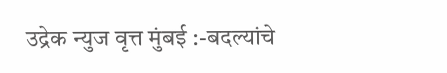उद्रेक न्युज वृत्त मुंबई :-बदल्यांचे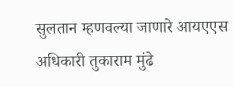सुलतान म्हणवल्या जाणारे आयएएस अधिकारी तुकाराम मुंढे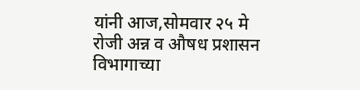यांनी आज,सोमवार २५ मे रोजी अन्न व औषध प्रशासन विभागाच्या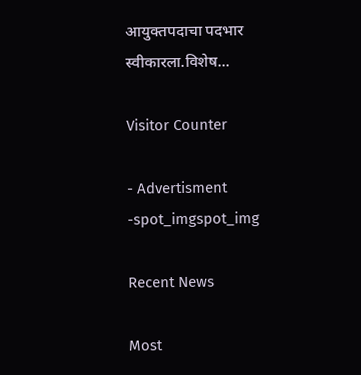आयुक्तपदाचा पदभार स्वीकारला.विशेष...

Visitor Counter

- Advertisment -spot_imgspot_img

Recent News

Most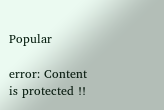Popular

error: Content is protected !!